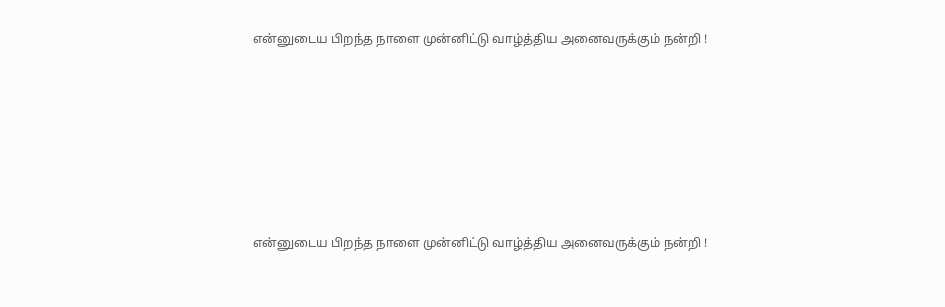என்னுடைய பிறந்த நாளை முன்னிட்டு வாழ்த்திய அனைவருக்கும் நன்றி !







என்னுடைய பிறந்த நாளை முன்னிட்டு வாழ்த்திய அனைவருக்கும் நன்றி !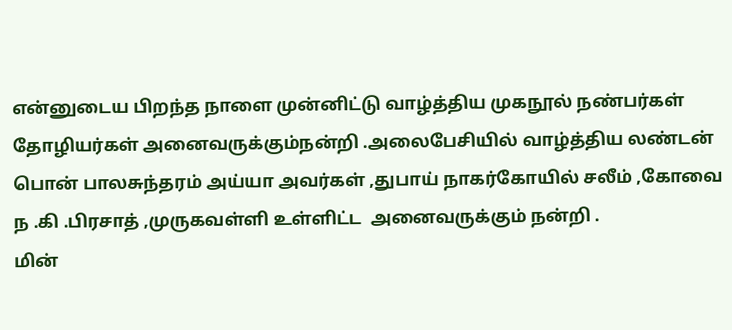என்னுடைய பிறந்த நாளை முன்னிட்டு வாழ்த்திய முகநூல் நண்பர்கள் தோழியர்கள் அனைவருக்கும்நன்றி .அலைபேசியில் வாழ்த்திய லண்டன் பொன் பாலசுந்தரம் அய்யா அவர்கள் ,துபாய் நாகர்கோயில் சலீம் ,கோவை ந .கி .பிரசாத் ,முருகவள்ளி உள்ளிட்ட  அனைவருக்கும் நன்றி .
மின்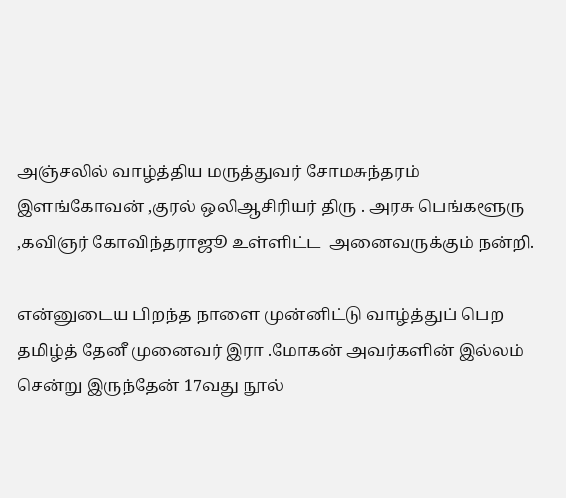அஞ்சலில் வாழ்த்திய மருத்துவர் சோமசுந்தரம் இளங்கோவன் ,குரல் ஒலிஆசிரியர் திரு . அரசு பெங்களூரு ,கவிஞர் கோவிந்தராஜூ உள்ளிட்ட  அனைவருக்கும் நன்றி.

என்னுடைய பிறந்த நாளை முன்னிட்டு வாழ்த்துப் பெற தமிழ்த் தேனீ முனைவர் இரா .மோகன் அவர்களின் இல்லம் சென்று இருந்தேன் 17வது நூல்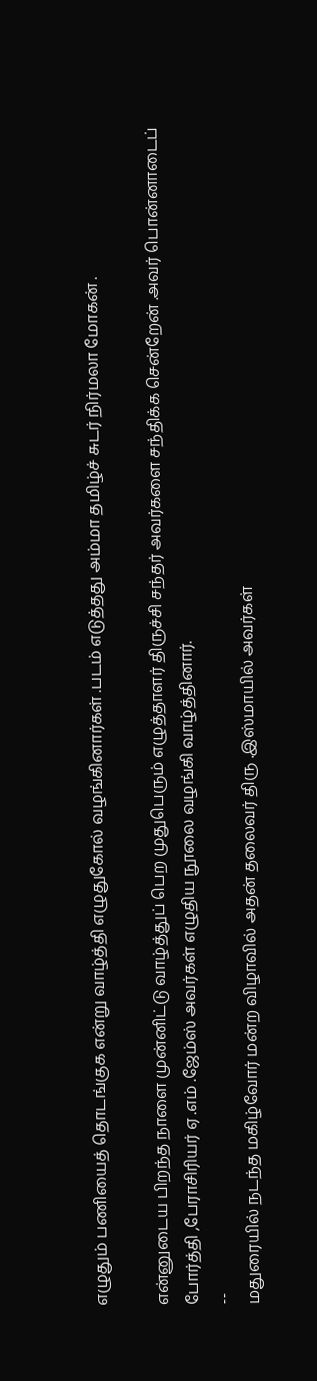எழுதும் பணியைத் தொடங்குக என்று வாழ்த்தி எழுதுகோல் வழங்கினார்கள் .படம் எடுத்தது அம்மா தமிழ்ச் சுடர் நிர்மலா மோகன் .

என்னுடைய பிறந்த நாளை முன்னிட்டு வாழ்த்துப் பெற முதுபெரும் எழுத்தாளர் திருச்சி சந்தர் அவர்களை சந்திக்க சென்றேன் .அவர் பொன்னாடைப் போர்த்தி ,பேராசிரியர் ஏ .எம் .ஜேம்ஸ் அவர்கள் எழுதிய நூலை வழங்கி வாழ்த்தினார்.
--
மதுரையில் நடந்த மகிழ்வோர் மன்ற விழாவில் அதன் தலைவர் திரு .இஸ்மாயில் அவர்கள்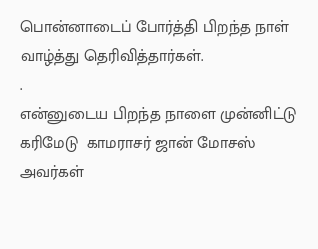பொன்னாடைப் போர்த்தி பிறந்த நாள் வாழ்த்து தெரிவித்தார்கள்.
.
என்னுடைய பிறந்த நாளை முன்னிட்டு கரிமேடு  காமராசர் ஜான் மோசஸ் அவர்கள்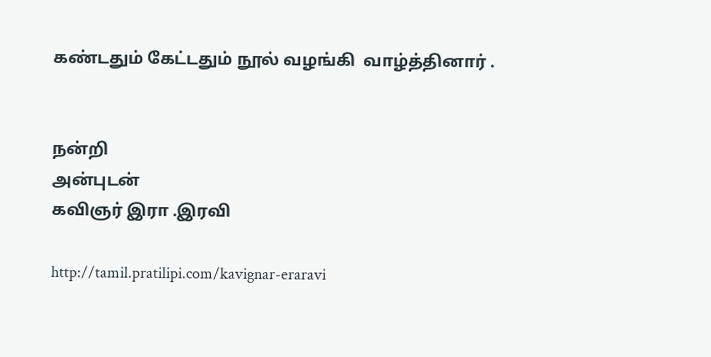கண்டதும் கேட்டதும் நூல் வழங்கி  வாழ்த்தினார் .


நன்றி
அன்புடன்
கவிஞர் இரா .இரவி

http://tamil.pratilipi.com/kavignar-eraravi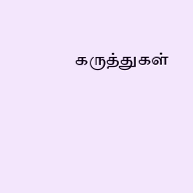கருத்துகள்